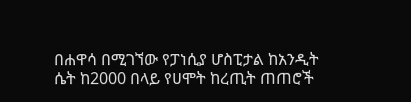በሐዋሳ በሚገኘው የፓነሲያ ሆስፒታል ከአንዲት ሴት ከ2000 በላይ የሀሞት ከረጢት ጠጠሮች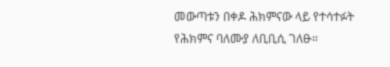መውጣቱን በቀዶ ሕክምናው ላይ የተሳተፉት የሕክምና ባለሙያ ለቢቢሲ ገለፁ።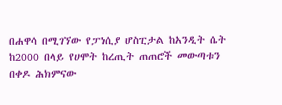በሐዋሳ በሚገኘው የፓነሲያ ሆስፒታል ከአንዲት ሴት ከ2000 በላይ የሀሞት ከረጢት ጠጠሮች መውጣቱን በቀዶ ሕክምናው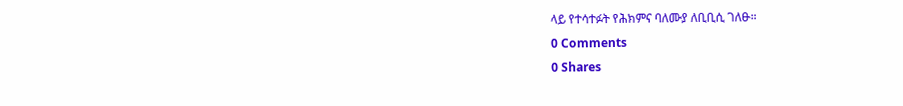ላይ የተሳተፉት የሕክምና ባለሙያ ለቢቢሲ ገለፁ።
0 Comments
0 Shares